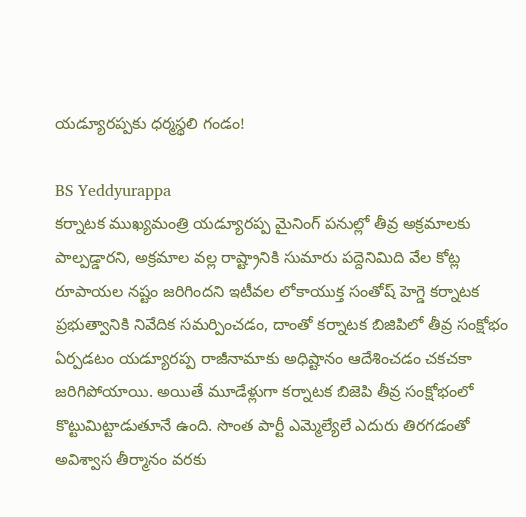యడ్యూరప్పకు ధర్మస్థలి గండం!

BS Yeddyurappa
కర్నాటక ముఖ్యమంత్రి యడ్యూరప్ప మైనింగ్ పనుల్లో తీవ్ర అక్రమాలకు పాల్పడ్డారని, అక్రమాల వల్ల రాష్ట్రానికి సుమారు పద్దెనిమిది వేల కోట్ల రూపాయల నష్టం జరిగిందని ఇటీవల లోకాయుక్త సంతోష్ హెగ్డె కర్నాటక ప్రభుత్వానికి నివేదిక సమర్పించడం, దాంతో కర్నాటక బిజిపిలో తీవ్ర సంక్షోభం ఏర్పడటం యడ్యూరప్ప రాజీనామాకు అధిష్టానం ఆదేశించడం చకచకా జరిగిపోయాయి. అయితే మూడేళ్లుగా కర్నాటక బిజెపి తీవ్ర సంక్షోభంలో కొట్టుమిట్టాడుతూనే ఉంది. సొంత పార్టీ ఎమ్మెల్యేలే ఎదురు తిరగడంతో అవిశ్వాస తీర్మానం వరకు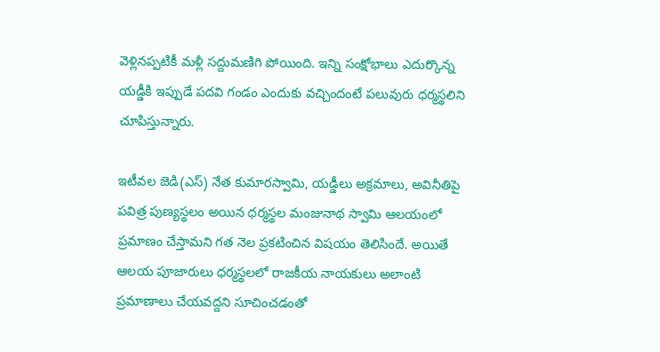వెళ్లినప్పటికీ మళ్లీ సద్దుమణిగి పోయింది. ఇన్ని సంక్షోభాలు ఎదుర్కొన్న యడ్డీకి ఇప్పుడే పదవి గండం ఎందుకు వచ్చిందంటే పలువురు ధర్మస్థలిని చూపిస్తున్నారు.

ఇటీవల జెడి(ఎస్) నేత కుమారస్వామి, యడ్డీలు అక్రమాలు, అవినీతిపై పవిత్ర పుణ్యస్థలం అయిన ధర్మస్థల మంజునాథ స్వామి ఆలయంలో ప్రమాణం చేస్తామని గత నెల ప్రకటించిన విషయం తెలిసిందే. అయితే ఆలయ పూజారులు ధర్మస్థలలో రాజకీయ నాయకులు అలాంటి ప్రమాణాలు చేయవద్దని సూచించడంతో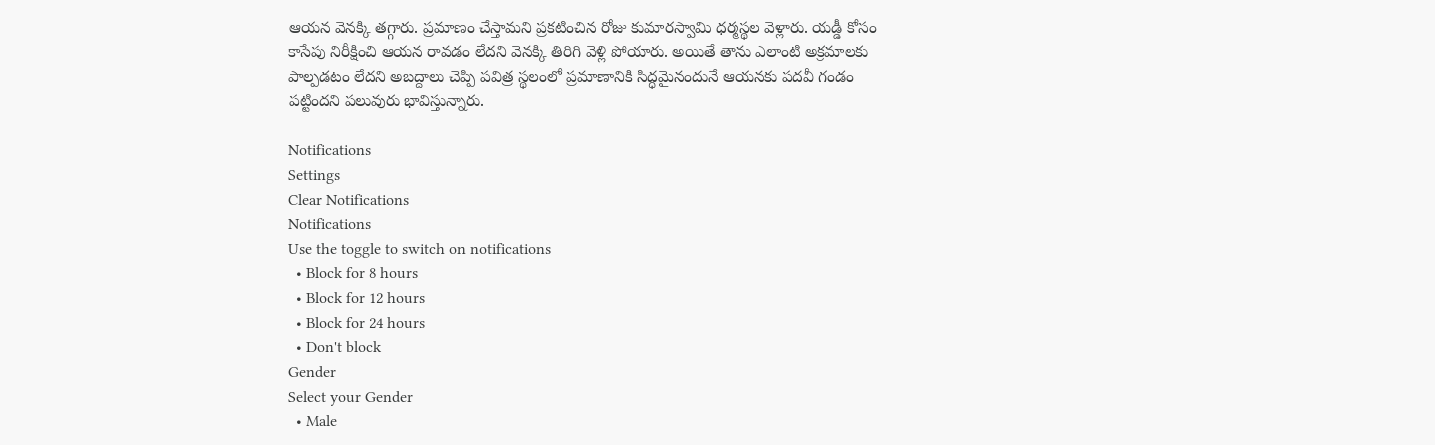ఆయన వెనక్కి తగ్గారు. ప్రమాణం చేస్తామని ప్రకటించిన రోజు కుమారస్వామి ధర్మస్థల వెళ్లారు. యడ్డీ కోసం కాసేపు నిరీక్షించి ఆయన రావడం లేదని వెనక్కి తిరిగి వెళ్లి పోయారు. అయితే తాను ఎలాంటి అక్రమాలకు పాల్పడటం లేదని అబద్దాలు చెప్పి పవిత్ర స్థలంలో ప్రమాణానికి సిద్ధమైనందునే ఆయనకు పదవీ గండం పట్టిందని పలువురు భావిస్తున్నారు.

Notifications
Settings
Clear Notifications
Notifications
Use the toggle to switch on notifications
  • Block for 8 hours
  • Block for 12 hours
  • Block for 24 hours
  • Don't block
Gender
Select your Gender
  • Male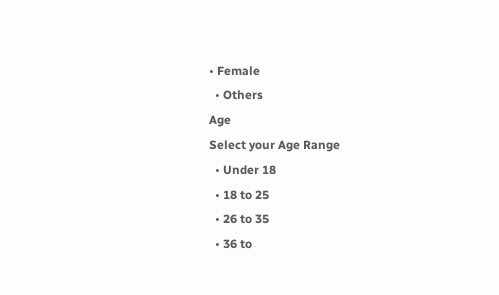• Female
  • Others
Age
Select your Age Range
  • Under 18
  • 18 to 25
  • 26 to 35
  • 36 to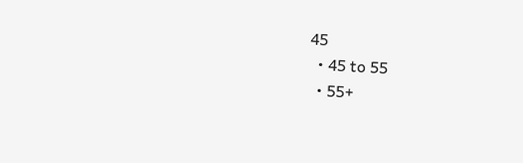45
  • 45 to 55
  • 55+